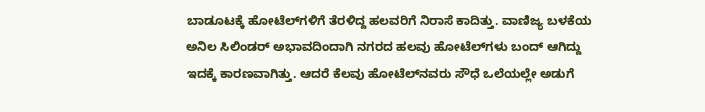ಬಾಡೂಟಕ್ಕೆ ಹೋಟೆಲ್‌ಗಳಿಗೆ ತೆರಳಿದ್ದ ಹಲವರಿಗೆ ನಿರಾಸೆ ಕಾದಿತ್ತು. ವಾಣಿಜ್ಯ ಬಳಕೆಯ ಅನಿಲ ಸಿಲಿಂಡರ್‌ ಅಭಾವದಿಂದಾಗಿ ನಗರದ ಹಲವು ಹೋಟೆಲ್‌ಗಳು ಬಂದ್‌ ಆಗಿದ್ದು ಇದಕ್ಕೆ ಕಾರಣವಾಗಿತ್ತು. ಆದರೆ ಕೆಲವು ಹೋಟೆಲ್‌ನವರು ಸೌಧೆ ಒಲೆಯಲ್ಲೇ ಅಡುಗೆ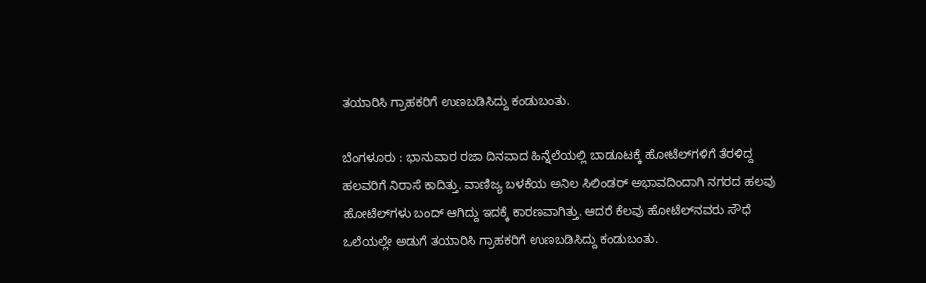ತಯಾರಿಸಿ ಗ್ರಾಹಕರಿಗೆ ಉಣಬಡಿಸಿದ್ದು ಕಂಡುಬಂತು.

ಬೆಂಗಳೂರು : ಭಾನುವಾರ ರಜಾ ದಿನವಾದ ಹಿನ್ನೆಲೆಯಲ್ಲಿ ಬಾಡೂಟಕ್ಕೆ ಹೋಟೆಲ್‌ಗಳಿಗೆ ತೆರಳಿದ್ದ ಹಲವರಿಗೆ ನಿರಾಸೆ ಕಾದಿತ್ತು. ವಾಣಿಜ್ಯ ಬಳಕೆಯ ಅನಿಲ ಸಿಲಿಂಡರ್‌ ಅಭಾವದಿಂದಾಗಿ ನಗರದ ಹಲವು ಹೋಟೆಲ್‌ಗಳು ಬಂದ್‌ ಆಗಿದ್ದು ಇದಕ್ಕೆ ಕಾರಣವಾಗಿತ್ತು. ಆದರೆ ಕೆಲವು ಹೋಟೆಲ್‌ನವರು ಸೌಧೆ ಒಲೆಯಲ್ಲೇ ಅಡುಗೆ ತಯಾರಿಸಿ ಗ್ರಾಹಕರಿಗೆ ಉಣಬಡಿಸಿದ್ದು ಕಂಡುಬಂತು.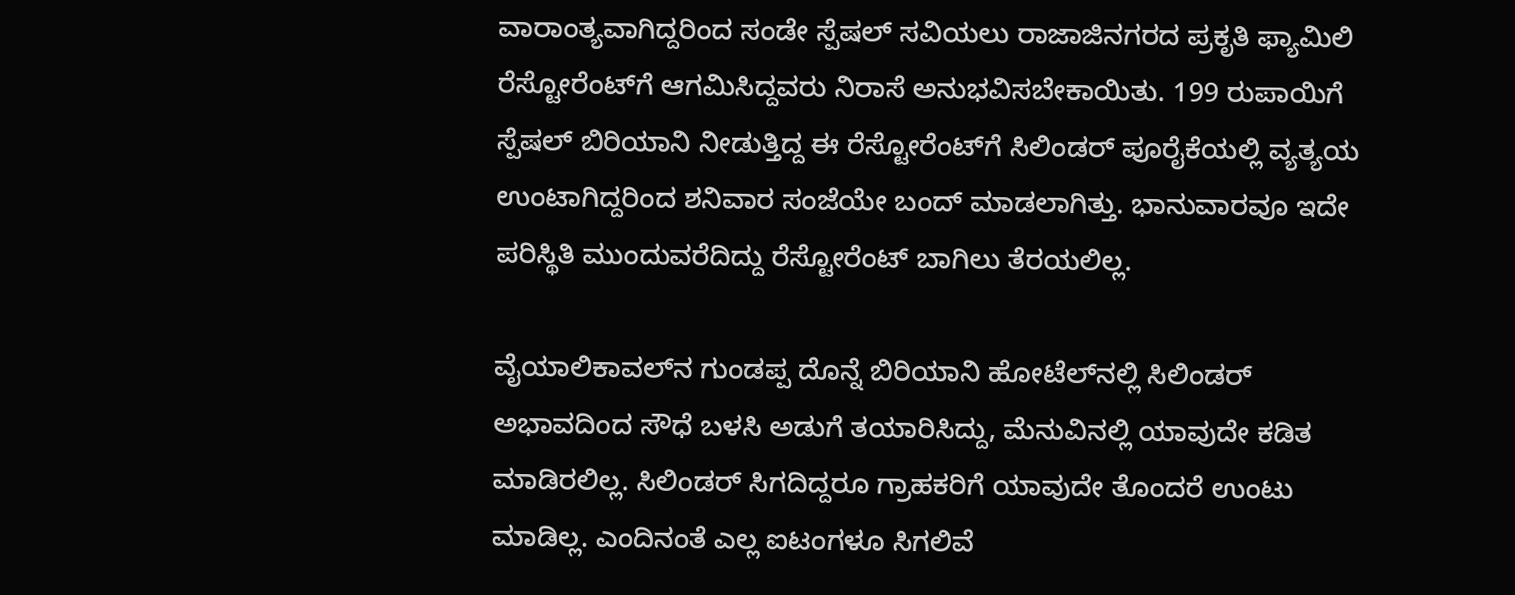ವಾರಾಂತ್ಯವಾಗಿದ್ದರಿಂದ ಸಂಡೇ ಸ್ಪೆಷಲ್‌ ಸವಿಯಲು ರಾಜಾಜಿನಗರದ ಪ್ರಕೃತಿ ಫ್ಯಾಮಿಲಿ ರೆಸ್ಟೋರೆಂಟ್‌ಗೆ ಆಗಮಿಸಿದ್ದವರು ನಿರಾಸೆ ಅನುಭವಿಸಬೇಕಾಯಿತು. 199 ರುಪಾಯಿಗೆ ಸ್ಪೆಷಲ್‌ ಬಿರಿಯಾನಿ ನೀಡುತ್ತಿದ್ದ ಈ ರೆಸ್ಟೋರೆಂಟ್‌ಗೆ ಸಿಲಿಂಡರ್‌ ಪೂರೈಕೆಯಲ್ಲಿ ವ್ಯತ್ಯಯ ಉಂಟಾಗಿದ್ದರಿಂದ ಶನಿವಾರ ಸಂಜೆಯೇ ಬಂದ್‌ ಮಾಡಲಾಗಿತ್ತು. ಭಾನುವಾರವೂ ಇದೇ ಪರಿಸ್ಥಿತಿ ಮುಂದುವರೆದಿದ್ದು ರೆಸ್ಟೋರೆಂಟ್‌ ಬಾಗಿಲು ತೆರಯಲಿಲ್ಲ.

ವೈಯಾಲಿಕಾವಲ್‌ನ ಗುಂಡಪ್ಪ ದೊನ್ನೆ ಬಿರಿಯಾನಿ ಹೋಟೆಲ್‌ನಲ್ಲಿ ಸಿಲಿಂಡರ್‌ ಅಭಾವದಿಂದ ಸೌಧೆ ಬಳಸಿ ಅಡುಗೆ ತಯಾರಿಸಿದ್ದು, ಮೆನುವಿನಲ್ಲಿ ಯಾವುದೇ ಕಡಿತ ಮಾಡಿರಲಿಲ್ಲ. ಸಿಲಿಂಡರ್‌ ಸಿಗದಿದ್ದರೂ ಗ್ರಾಹಕರಿಗೆ ಯಾವುದೇ ತೊಂದರೆ ಉಂಟು ಮಾಡಿಲ್ಲ. ಎಂದಿನಂತೆ ಎಲ್ಲ ಐಟಂಗಳೂ ಸಿಗಲಿವೆ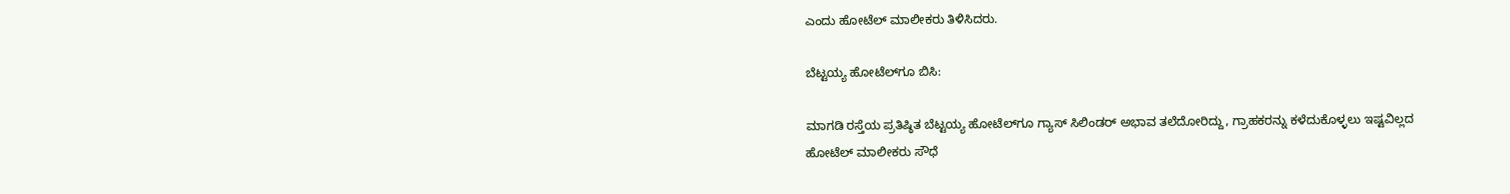ಎಂದು ಹೋಟೆಲ್‌ ಮಾಲೀಕರು ತಿಳಿಸಿದರು.

ಬೆಟ್ಟಯ್ಯ ಹೋಟೆಲ್‌ಗೂ ಬಿಸಿ:

ಮಾಗಡಿ ರಸ್ತೆಯ ಪ್ರತಿಷ್ಠಿತ ಬೆಟ್ಟಯ್ಯ ಹೋಟೆಲ್‌ಗೂ ಗ್ಯಾಸ್‌ ಸಿಲಿಂಡರ್‌ ಅಭಾವ ತಲೆದೋರಿದ್ದು, ಗ್ರಾಹಕರನ್ನು ಕಳೆದುಕೊಳ್ಳಲು ಇಷ್ಟವಿಲ್ಲದ ಹೋಟೆಲ್‌ ಮಾಲೀಕರು ಸೌಧೆ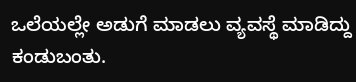ಒಲೆಯಲ್ಲೇ ಅಡುಗೆ ಮಾಡಲು ವ್ಯವಸ್ಥೆ ಮಾಡಿದ್ದು ಕಂಡುಬಂತು.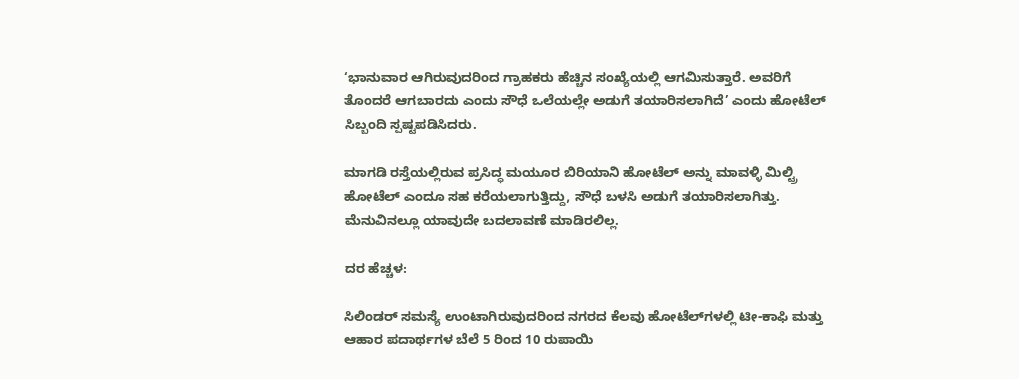‘ಭಾನುವಾರ ಆಗಿರುವುದರಿಂದ ಗ್ರಾಹಕರು ಹೆಚ್ಚಿನ ಸಂಖ್ಯೆಯಲ್ಲಿ ಆಗಮಿಸುತ್ತಾರೆ. ಅವರಿಗೆ ತೊಂದರೆ ಆಗಬಾರದು ಎಂದು ಸೌಧೆ ಒಲೆಯಲ್ಲೇ ಅಡುಗೆ ತಯಾರಿಸಲಾಗಿದೆ’ ಎಂದು ಹೋಟೆಲ್‌ ಸಿಬ್ಬಂದಿ ಸ್ಪಷ್ಟಪಡಿಸಿದರು.

ಮಾಗಡಿ ರಸ್ತೆಯಲ್ಲಿರುವ ಪ್ರಸಿದ್ಧ ಮಯೂರ ಬಿರಿಯಾನಿ ಹೋಟೆಲ್‌ ಅನ್ನು ಮಾವಳ್ಳಿ ಮಿಲ್ಟ್ರಿ ಹೋಟೆಲ್‌ ಎಂದೂ ಸಹ ಕರೆಯಲಾಗುತ್ತಿದ್ದು, ಸೌಧೆ ಬಳಸಿ ಅಡುಗೆ ತಯಾರಿಸಲಾಗಿತ್ತು. ಮೆನುವಿನಲ್ಲೂ ಯಾವುದೇ ಬದಲಾವಣೆ ಮಾಡಿರಲಿಲ್ಲ.

ದರ ಹೆಚ್ಚಳ:

ಸಿಲಿಂಡರ್‌ ಸಮಸ್ಯೆ ಉಂಟಾಗಿರುವುದರಿಂದ ನಗರದ ಕೆಲವು ಹೋಟೆಲ್‌ಗಳಲ್ಲಿ ಟೀ-ಕಾಫಿ ಮತ್ತು ಆಹಾರ ಪದಾರ್ಥಗಳ ಬೆಲೆ 5 ರಿಂದ 10 ರುಪಾಯಿ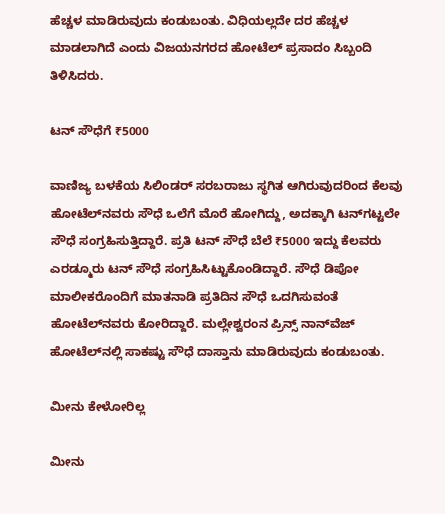ಹೆಚ್ಚಳ ಮಾಡಿರುವುದು ಕಂಡುಬಂತು. ವಿಧಿಯಲ್ಲದೇ ದರ ಹೆಚ್ಚಳ ಮಾಡಲಾಗಿದೆ ಎಂದು ವಿಜಯನಗರದ ಹೋಟೆಲ್‌ ಪ್ರಸಾದಂ ಸಿಬ್ಬಂದಿ ತಿಳಿಸಿದರು.

ಟನ್‌ ಸೌಧೆಗೆ ₹5000

ವಾಣಿಜ್ಯ ಬಳಕೆಯ ಸಿಲಿಂಡರ್‌ ಸರಬರಾಜು ಸ್ಥಗಿತ ಆಗಿರುವುದರಿಂದ ಕೆಲವು ಹೋಟೆಲ್‌ನವರು ಸೌಧೆ ಒಲೆಗೆ ಮೊರೆ ಹೋಗಿದ್ದು, ಅದಕ್ಕಾಗಿ ಟನ್‌ಗಟ್ಟಲೇ ಸೌಧೆ ಸಂಗ್ರಹಿಸುತ್ತಿದ್ದಾರೆ. ಪ್ರತಿ ಟನ್‌ ಸೌಧೆ ಬೆಲೆ ₹5000 ಇದ್ದು ಕೆಲವರು ಎರಡ್ಮೂರು ಟನ್‌ ಸೌಧೆ ಸಂಗ್ರಹಿಸಿಟ್ಟುಕೊಂಡಿದ್ದಾರೆ. ಸೌಧೆ ಡಿಪೋ ಮಾಲೀಕರೊಂದಿಗೆ ಮಾತನಾಡಿ ಪ್ರತಿದಿನ ಸೌಧೆ ಒದಗಿಸುವಂತೆ ಹೋಟೆಲ್‌ನವರು ಕೋರಿದ್ದಾರೆ. ಮಲ್ಲೇಶ್ವರಂನ ಪ್ರಿನ್ಸ್‌ ನಾನ್‌ವೆಜ್‌ ಹೋಟೆಲ್‌ನಲ್ಲಿ ಸಾಕಷ್ಟು ಸೌಧೆ ದಾಸ್ತಾನು ಮಾಡಿರುವುದು ಕಂಡುಬಂತು.

ಮೀನು ಕೇಳೋರಿಲ್ಲ

ಮೀನು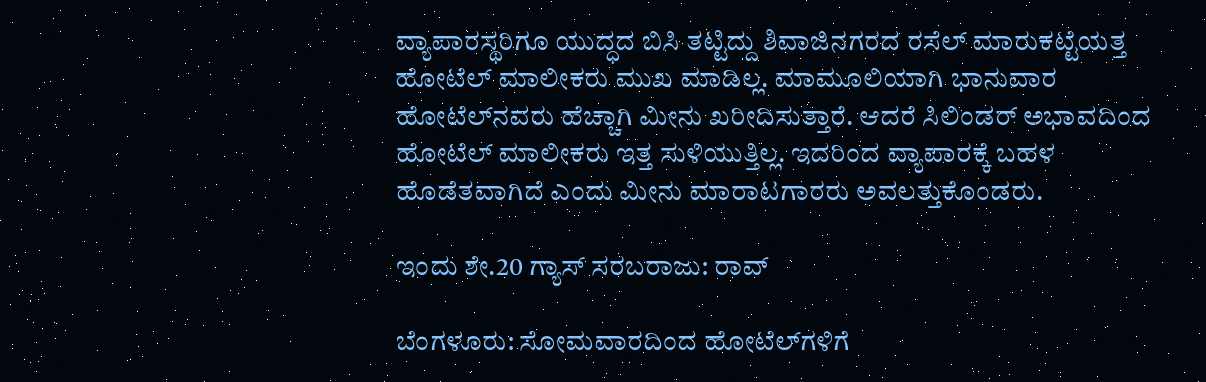ವ್ಯಾಪಾರಸ್ಥರಿಗೂ ಯುದ್ಧದ ಬಿಸಿ ತಟ್ಟಿದ್ದು ಶಿವಾಜಿನಗರದ ರಸೆಲ್‌ ಮಾರುಕಟ್ಟೆಯತ್ತ ಹೋಟೆಲ್‌ ಮಾಲೀಕರು ಮುಖ ಮಾಡಿಲ್ಲ. ಮಾಮೂಲಿಯಾಗಿ ಭಾನುವಾರ ಹೋಟೆಲ್‌ನವರು ಹೆಚ್ಚಾಗಿ ಮೀನು ಖರೀದಿಸುತ್ತಾರೆ. ಆದರೆ ಸಿಲಿಂಡರ್‌ ಅಭಾವದಿಂದ ಹೋಟೆಲ್‌ ಮಾಲೀಕರು ಇತ್ತ ಸುಳಿಯುತ್ತಿಲ್ಲ. ಇದರಿಂದ ವ್ಯಾಪಾರಕ್ಕೆ ಬಹಳ ಹೊಡೆತವಾಗಿದೆ ಎಂದು ಮೀನು ಮಾರಾಟಗಾರರು ಅವಲತ್ತುಕೊಂಡರು.

ಇಂದು ಶೇ.20 ಗ್ಯಾಸ್‌ ಸರಬರಾಜು: ರಾವ್‌

ಬೆಂಗಳೂರು: ಸೋಮವಾರದಿಂದ ಹೋಟೆಲ್‌ಗಳಿಗೆ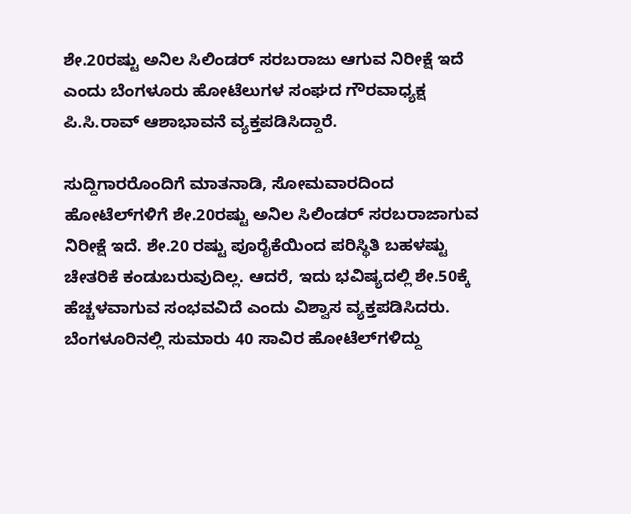ಶೇ.20ರಷ್ಟು ಅನಿಲ ಸಿಲಿಂಡರ್‌ ಸರಬರಾಜು ಆಗುವ ನಿರೀಕ್ಷೆ ಇದೆ ಎಂದು ಬೆಂಗಳೂರು ಹೋಟೆಲುಗಳ ಸಂಘದ ಗೌರವಾಧ್ಯಕ್ಷ ಪಿ.ಸಿ.ರಾವ್‌ ಆಶಾಭಾವನೆ ವ್ಯಕ್ತಪಡಿಸಿದ್ದಾರೆ.

ಸುದ್ದಿಗಾರರೊಂದಿಗೆ ಮಾತನಾಡಿ, ಸೋಮವಾರದಿಂದ ಹೋಟೆಲ್‌ಗಳಿಗೆ ಶೇ.20ರಷ್ಟು ಅನಿಲ ಸಿಲಿಂಡರ್‌ ಸರಬರಾಜಾಗುವ ನಿರೀಕ್ಷೆ ಇದೆ. ಶೇ.20 ರಷ್ಟು ಪೂರೈಕೆಯಿಂದ ಪರಿಸ್ಥಿತಿ ಬಹಳಷ್ಟು ಚೇತರಿಕೆ ಕಂಡುಬರುವುದಿಲ್ಲ. ಆದರೆ, ಇದು ಭವಿಷ್ಯದಲ್ಲಿ ಶೇ.50ಕ್ಕೆ ಹೆಚ್ಚಳವಾಗುವ ಸಂಭವವಿದೆ ಎಂದು ವಿಶ್ವಾಸ ವ್ಯಕ್ತಪಡಿಸಿದರು. ಬೆಂಗಳೂರಿನಲ್ಲಿ ಸುಮಾರು 40 ಸಾವಿರ ಹೋಟೆಲ್‌ಗಳಿದ್ದು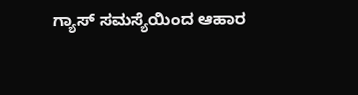ಗ್ಯಾಸ್‌ ಸಮಸ್ಯೆಯಿಂದ ಆಹಾರ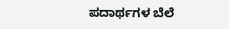ಪದಾರ್ಥಗಳ ಬೆಲೆ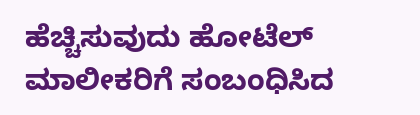ಹೆಚ್ಚಿಸುವುದು ಹೋಟೆಲ್‌ ಮಾಲೀಕರಿಗೆ ಸಂಬಂಧಿಸಿದ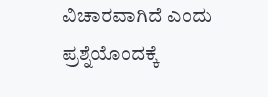ವಿಚಾರವಾಗಿದೆ ಎಂದು ಪ್ರಶ್ನೆಯೊಂದಕ್ಕೆ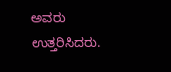ಅವರು ಉತ್ತರಿಸಿದರು.